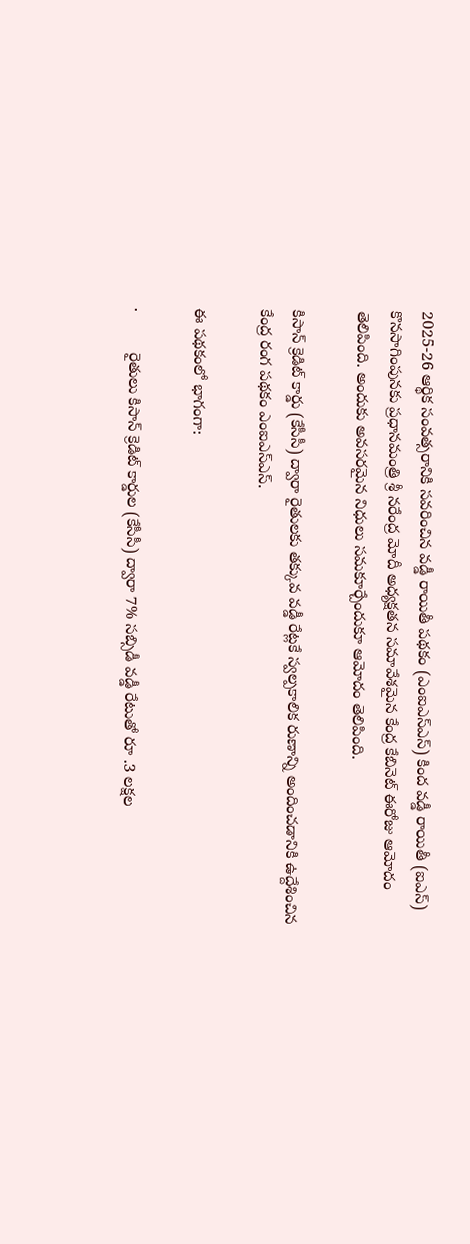2025-26 ఆర్థిక సంవత్సరానికి సవరించిన వడ్డీ రాయితీ పథకం (ఎంఐఎస్ఎస్) కింద వడ్డీ రాయితీ (ఐఎస్) కొనసాగింపునకు ప్రధానమంత్రి శ్రీ నరేంద్ర మోదీ అధ్యక్షతన సమావేశమైన కేంద్ర కేబినెట్ ఈరోజు ఆమోదం తెలిపింది. అందుకు అవసరమైన నిధులు సమకూర్చేందుకూ ఆమోదం తెలిపింది.

కిసాన్ క్రెడిట్ కార్డు (కేసీసీ) ద్వారా రైతులకు తక్కువ వడ్డీ రేట్లకే స్వల్పకాలిక రుణాన్ని అందించడానికి ఉద్దేశించిన కేంద్ర రంగ పథకం ఎంఐఎస్ఎస్.

ఈ పథకంలో భాగంగా:

·         రైతులు కిసాన్ క్రెడిట్ కార్డుల (కేసీసీ) ద్వారా 7% సబ్సిడీ వడ్డీ రేటుతో రూ .3 లక్షల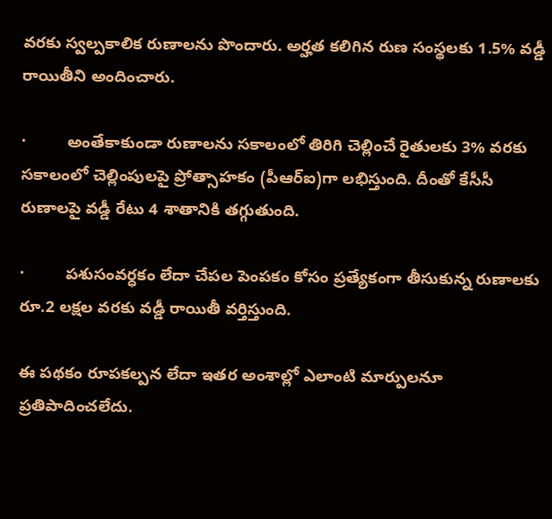వరకు స్వల్పకాలిక రుణాలను పొందారు. అర్హత కలిగిన రుణ సంస్థలకు 1.5% వడ్డీ రాయితీని అందించారు.

·         అంతేకాకుండా రుణాలను సకాలంలో తిరిగి చెల్లించే రైతులకు 3% వరకు సకాలంలో చెల్లింపులపై ప్రోత్సాహకం (పీఆర్ఐ)గా లభిస్తుంది. దీంతో కేసీసీ రుణాలపై వడ్డీ రేటు 4 శాతానికి తగ్గుతుంది.

·         పశుసంవర్ధకం లేదా చేపల పెంపకం కోసం ప్రత్యేకంగా తీసుకున్న రుణాలకు రూ.2 లక్షల వరకు వడ్డీ రాయితీ వర్తిస్తుంది.

ఈ పథకం రూపకల్పన లేదా ఇతర అంశాల్లో ఎలాంటి మార్పులనూ ప్రతిపాదించలేదు.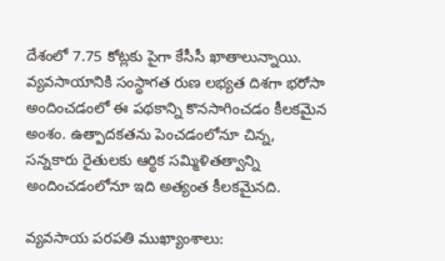దేశంలో 7.75 కోట్లకు పైగా కేసీసీ ఖాతాలున్నాయి. వ్యవసాయానికి సంస్థాగత రుణ లభ్యత దిశగా భరోసా అందించడంలో ఈ పథకాన్ని కొనసాగించడం కీలకమైన అంశం. ఉత్పాదకతను పెంచడంలోనూ చిన్న, సన్నకారు రైతులకు ఆర్థిక సమ్మిళితత్వాన్ని అందించడంలోనూ ఇది అత్యంత కీలకమైనది.

వ్యవసాయ పరపతి ముఖ్యాంశాలు: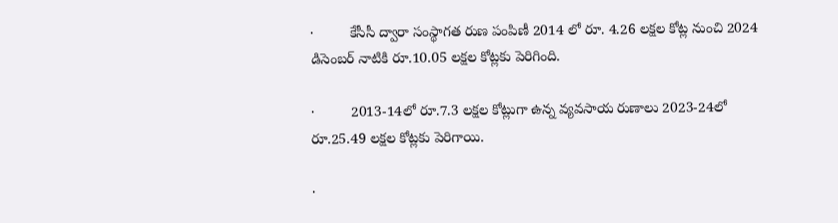·         కేసీసీ ద్వారా సంస్థాగత రుణ పంపిణీ 2014 లో రూ. 4.26 లక్షల కోట్ల నుంచి 2024 డిసెంబర్ నాటికి రూ.10.05 లక్షల కోట్లకు పెరిగింది.

·         2013-14లో రూ.7.3 లక్షల కోట్లుగా ఉన్న వ్యవసాయ రుణాలు 2023-24లో రూ.25.49 లక్షల కోట్లకు పెరిగాయి.

·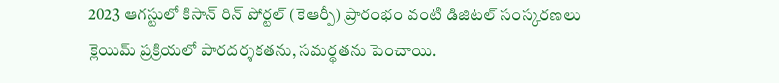2023 ఆగస్టులో కిసాన్ రిన్ పోర్టల్ (కెఆర్పీ) ప్రారంభం వంటి డిజిటల్ సంస్కరణలు క్లెయిమ్ ప్రక్రియలో పారదర్శకతను, సమర్థతను పెంచాయి.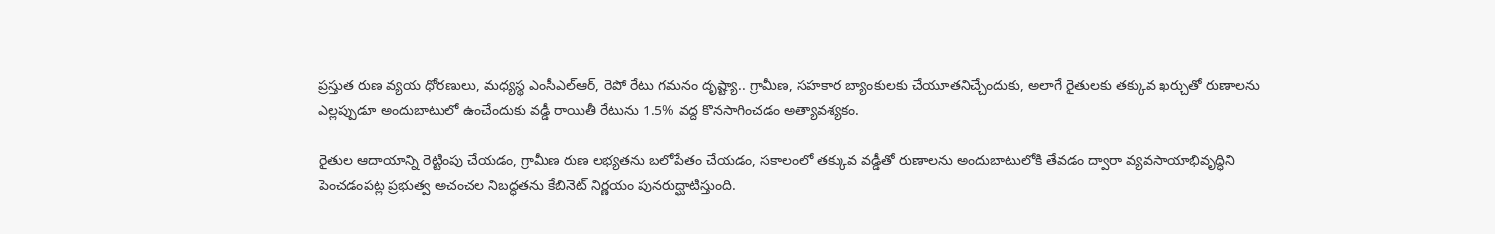ప్రస్తుత రుణ వ్యయ ధోరణులు, మధ్యస్థ ఎంసీఎల్ఆర్, రెపో రేటు గమనం దృష్ట్యా.. గ్రామీణ, సహకార బ్యాంకులకు చేయూతనిచ్చేందుకు, అలాగే రైతులకు తక్కువ ఖర్చుతో రుణాలను ఎల్లప్పుడూ అందుబాటులో ఉంచేందుకు వడ్డీ రాయితీ రేటును 1.5% వద్ద కొనసాగించడం అత్యావశ్యకం.

రైతుల ఆదాయాన్ని రెట్టింపు చేయడం, గ్రామీణ రుణ లభ్యతను బలోపేతం చేయడం, సకాలంలో తక్కువ వడ్డీతో రుణాలను అందుబాటులోకి తేవడం ద్వారా వ్యవసాయాభివృద్ధిని పెంచడంపట్ల ప్రభుత్వ అచంచల నిబద్ధతను కేబినెట్ నిర్ణయం పునరుద్ఘాటిస్తుంది.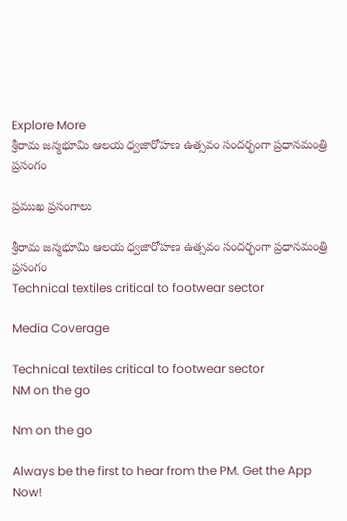Explore More
శ్రీరామ జన్మభూమి ఆలయ ధ్వజారోహణ ఉత్సవం సందర్భంగా ప్రధానమంత్రి ప్రసంగం

ప్రముఖ ప్రసంగాలు

శ్రీరామ జన్మభూమి ఆలయ ధ్వజారోహణ ఉత్సవం సందర్భంగా ప్రధానమంత్రి ప్రసంగం
Technical textiles critical to footwear sector

Media Coverage

Technical textiles critical to footwear sector
NM on the go

Nm on the go

Always be the first to hear from the PM. Get the App Now!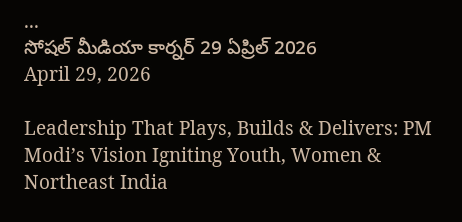...
సోషల్ మీడియా కార్నర్ 29 ఏప్రిల్ 2026
April 29, 2026

Leadership That Plays, Builds & Delivers: PM Modi’s Vision Igniting Youth, Women & Northeast India